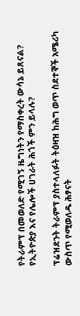የትራምፕ በመወለድ የሚገኝ ዜግነትን የማስቀረት ውሳኔ ይጸናል? የኢትዮጵያ እና የሌሎች ሀገራት ሕጎች ምን ይላሉ?

ፕሬዝደንት ትራምፕ ያስተላለፉት ትዕዛዝ ከሕግ ወጥ ስደተኞች አሜሪካ ውስጥ የሚወለዱ ሕፃናት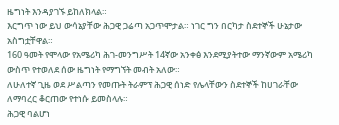ዜግነት እንዳያገኙ ይከለክላል።
እርግጥ ነው ይህ ውሳኔያቸው ሕጋዊ ጋሬጣ አጋጥሞታል። ነገር ግን በርካታ ስደተኞች ሁኔታው አስግቷቸዋል።
160 ዓመት የሞላው የአሜሪካ ሕገ-መንግሥት 14ኛው አንቀፅ እንደሚያትተው ማንኛውም አሜሪካ ውስጥ የተወለደ ሰው ዜግነት የማግኘት መብት አለው።
ለሁለተኛ ጊዜ ወደ ሥልጣን የመጡት ትራምፕ ሕጋዊ ሰነድ የሌላቸውን ስደተኞች ከሀገራቸው ለማባረር ቆርጠው የተነሱ ይመስላሉ።
ሕጋዊ ባልሆነ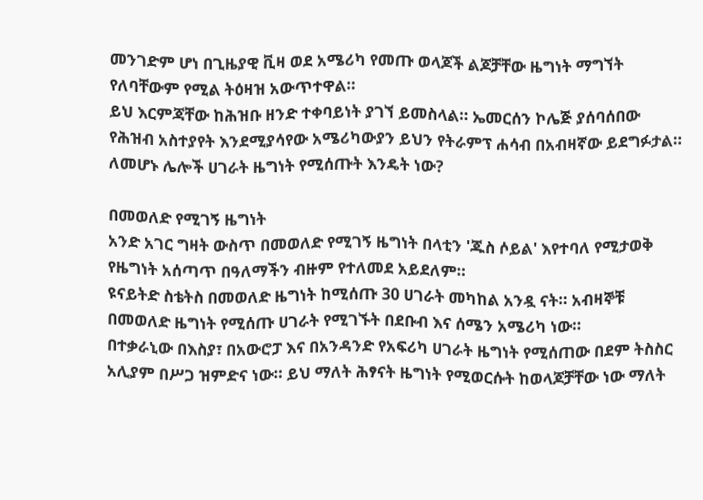መንገድም ሆነ በጊዜያዊ ቪዛ ወደ አሜሪካ የመጡ ወላጆች ልጆቻቸው ዜግነት ማግኘት የለባቸውም የሚል ትዕዛዝ አውጥተዋል።
ይህ እርምጃቸው ከሕዝቡ ዘንድ ተቀባይነት ያገኘ ይመስላል። ኤመርሰን ኮሌጅ ያሰባሰበው የሕዝብ አስተያየት እንደሚያሳየው አሜሪካውያን ይህን የትራምፕ ሐሳብ በአብዛኛው ይደግፉታል።
ለመሆኑ ሌሎች ሀገራት ዜግነት የሚሰጡት እንዴት ነው?

በመወለድ የሚገኝ ዜግነት
አንድ አገር ግዛት ውስጥ በመወለድ የሚገኝ ዜግነት በላቲን 'ጁስ ሶይል' እየተባለ የሚታወቅ የዜግነት አሰጣጥ በዓለማችን ብዙም የተለመደ አይደለም።
ዩናይትድ ስቴትስ በመወለድ ዜግነት ከሚሰጡ 30 ሀገራት መካከል አንዷ ናት። አብዛኞቹ በመወለድ ዜግነት የሚሰጡ ሀገራት የሚገኙት በደቡብ እና ሰሜን አሜሪካ ነው።
በተቃራኒው በእስያ፣ በአውሮፓ እና በአንዳንድ የአፍሪካ ሀገራት ዜግነት የሚሰጠው በደም ትስስር አሊያም በሥጋ ዝምድና ነው። ይህ ማለት ሕፃናት ዜግነት የሚወርሱት ከወላጆቻቸው ነው ማለት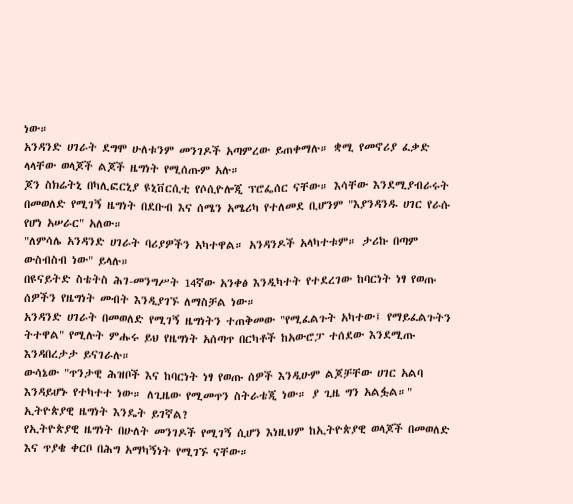ነው።
አንዳንድ ሀገራት ደግሞ ሁለቱንም መንገዶች አጣምረው ይጠቀማሉ። ቋሚ የመኖሪያ ፈቃድ ላላቸው ወላጆች ልጆች ዜግነት የሚሰጡም አሉ።
ጆን ስክሬትኒ በካሊፎርኒያ ዩኒቨርሲቲ የሶሲዮሎጂ ፕሮፌሰር ናቸው። እሳቸው እንደሚያብራሩት በመወለድ የሚገኝ ዜግነት በደቡብ እና ሰሜን አሜሪካ የተለመደ ቢሆንም "እያንዳንዱ ሀገር የራሱ የሆነ አሠራር" አለው።
"ለምሳሌ አንዳንድ ሀገራት ባሪያዎችን አካተዋል። አንዳንዶች አላካተቱም። ታሪኩ በጣም ውስብስብ ነው" ይላሉ።
በዩናይትድ ስቴትስ ሕገ-መንግሥት 14ኛው አንቀፅ እንዲካተት የተደረገው ከባርነት ነፃ የወጡ ሰዎችን የዜግነት መብት እንዲያገኙ ለማስቻል ነው።
አንዳንድ ሀገራት በመወለድ የሚገኝ ዜግነትን ተጠቅመው "የሚፈልጉት አካተው፤ የማይፈልጉትን ትተዋል" የሚሉት ምሑሩ ይህ የዜግነት አሰጣጥ በርካቶች ከአውሮፓ ተሰደው እንደሚጡ እንዳበረታታ ይናገራሉ።
ውሳኔው "ጥንታዊ ሕዝቦች እና ከባርነት ነፃ የወጡ ሰዎች እንዲሁም ልጆቻቸው ሀገር አልባ እንዳይሆኑ የተካተተ ነው። ለጊዜው የሚመጥን ስትራቴጂ ነው። ያ ጊዜ ግን አልፏል።"
ኢትዮጵያዊ ዜግነት እንዴት ይገኛል?
የኢትዮጵያዊ ዜግነት በሁለት መንገዶች የሚገኝ ሲሆን እነዚህም ከኢትዮጵያዊ ወላጆች በመወለድ እና ጥያቄ ቀርቦ በሕግ አማካኝነት የሚገኙ ናቸው።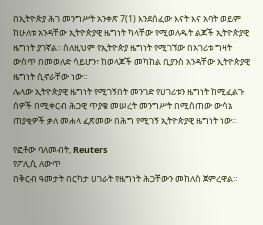በኢትዮጵያ ሕገ መንግሥት አንቀጽ 7(1) እንደሰፈው እናት እና አባት ወይም ከሁለቱ አንዳቸው ኢትዮጵያዊ ዜግነት ካላቸው የሚወለዱት ልጆች ኢትዮጵያዊ ዜግነት ያገኛል፡፡ ስለዚህም የኢትዮጵያ ዜግነት የሚገኘው በአገሪቱ ግዛት ውስጥ በመወለድ ሳይሆን፣ ከወላጆች መካከል ቢያንስ አንዳቸው ኢትዮጵያዊ ዜግነት ሲኖራቸው ነው።
ሌላው ኢትዮጵያዊ ዜግነት የሚገኝበት መንገድ የሀገሪቱን ዜግነት ከሚፈልጉ ሰዎች በሚቀርብ ሕጋዊ ጥያቄ መሠረት መንግሥት በሚሰጠው ውሳኔ ጠያቂዎች ቃለ መሐላ ፈጽመው በሕግ የሚገኝ ኢትዮጵያዊ ዜግነት ነው።

የፎቶው ባለመብት, Reuters
የፖሊሲ ለውጥ
በቅርብ ዓመታት በርካታ ሀገራት የዜግነት ሕጋቸውን መከለስ ጀምረዋል።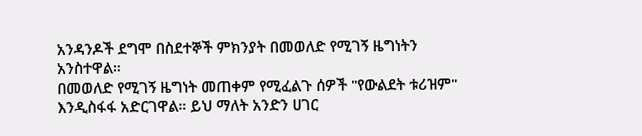አንዳንዶች ደግሞ በስደተኞች ምክንያት በመወለድ የሚገኝ ዜግነትን አንስተዋል።
በመወለድ የሚገኝ ዜግነት መጠቀም የሚፈልጉ ሰዎች "የውልደት ቱሪዝም" እንዲስፋፋ አድርገዋል። ይህ ማለት አንድን ሀገር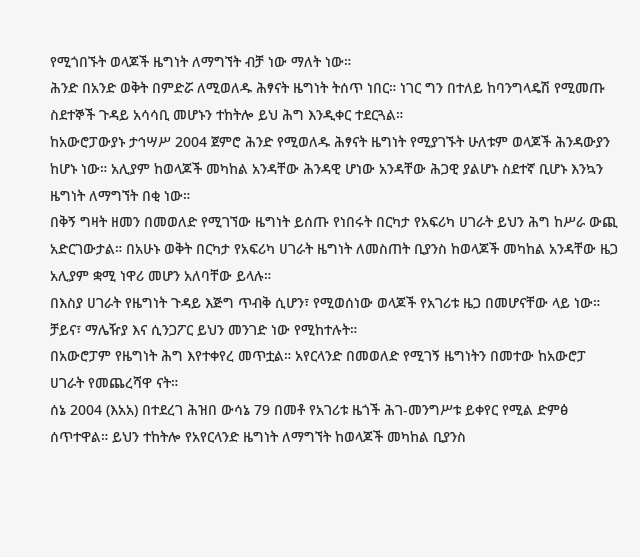የሚጎበኙት ወላጆች ዜግነት ለማግኘት ብቻ ነው ማለት ነው።
ሕንድ በአንድ ወቅት በምድሯ ለሚወለዱ ሕፃናት ዜግነት ትሰጥ ነበር። ነገር ግን በተለይ ከባንግላዴሽ የሚመጡ ስደተኞች ጉዳይ አሳሳቢ መሆኑን ተከትሎ ይህ ሕግ እንዲቀር ተደርጓል።
ከአውሮፓውያኑ ታኅሣሥ 2004 ጀምሮ ሕንድ የሚወለዱ ሕፃናት ዜግነት የሚያገኙት ሁለቱም ወላጆች ሕንዳውያን ከሆኑ ነው። አሊያም ከወላጆች መካከል አንዳቸው ሕንዳዊ ሆነው አንዳቸው ሕጋዊ ያልሆኑ ስደተኛ ቢሆኑ እንኳን ዜግነት ለማግኘት በቂ ነው።
በቅኝ ግዛት ዘመን በመወለድ የሚገኘው ዜግነት ይሰጡ የነበሩት በርካታ የአፍሪካ ሀገራት ይህን ሕግ ከሥራ ውጪ አድርገውታል። በአሁኑ ወቅት በርካታ የአፍሪካ ሀገራት ዜግነት ለመስጠት ቢያንስ ከወላጆች መካከል አንዳቸው ዜጋ አሊያም ቋሚ ነዋሪ መሆን አለባቸው ይላሉ።
በእስያ ሀገራት የዜግነት ጉዳይ እጅግ ጥብቅ ሲሆን፣ የሚወሰነው ወላጆች የአገሪቱ ዜጋ በመሆናቸው ላይ ነው። ቻይና፣ ማሌዥያ እና ሲንጋፖር ይህን መንገድ ነው የሚከተሉት።
በአውሮፓም የዜግነት ሕግ እየተቀየረ መጥቷል። አየርላንድ በመወለድ የሚገኝ ዜግነትን በመተው ከአውሮፓ ሀገራት የመጨረሻዋ ናት።
ሰኔ 2004 (እአአ) በተደረገ ሕዝበ ውሳኔ 79 በመቶ የአገሪቱ ዜጎች ሕገ-መንግሥቱ ይቀየር የሚል ድምፅ ሰጥተዋል። ይህን ተከትሎ የአየርላንድ ዜግነት ለማግኘት ከወላጆች መካከል ቢያንስ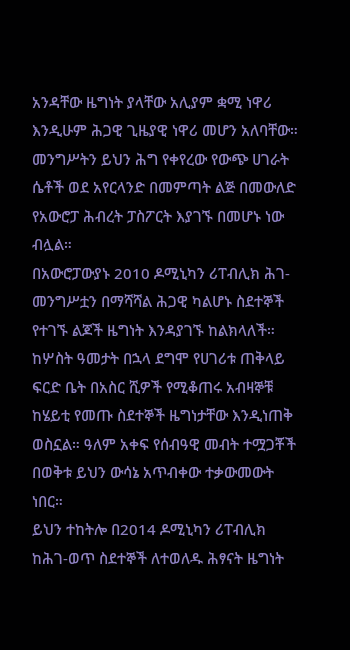አንዳቸው ዜግነት ያላቸው አሊያም ቋሚ ነዋሪ እንዲሁም ሕጋዊ ጊዜያዊ ነዋሪ መሆን አለባቸው።
መንግሥትን ይህን ሕግ የቀየረው የውጭ ሀገራት ሴቶች ወደ አየርላንድ በመምጣት ልጅ በመውለድ የአውሮፓ ሕብረት ፓስፖርት እያገኙ በመሆኑ ነው ብሏል።
በአውሮፓውያኑ 2010 ዶሚኒካን ሪፐብሊክ ሕገ-መንግሥቷን በማሻሻል ሕጋዊ ካልሆኑ ስደተኞች የተገኙ ልጆች ዜግነት እንዳያገኙ ከልክላለች።
ከሦስት ዓመታት በኋላ ደግሞ የሀገሪቱ ጠቅላይ ፍርድ ቤት በአስር ሺዎች የሚቆጠሩ አብዛኞቹ ከሄይቲ የመጡ ስደተኞች ዜግነታቸው እንዲነጠቅ ወስኗል። ዓለም አቀፍ የሰብዓዊ መብት ተሟጋቾች በወቅቱ ይህን ውሳኔ አጥብቀው ተቃውመውት ነበር።
ይህን ተከትሎ በ2014 ዶሚኒካን ሪፐብሊክ ከሕገ-ወጥ ስደተኞች ለተወለዱ ሕፃናት ዜግነት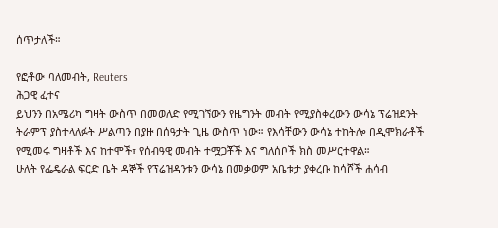ሰጥታለች።

የፎቶው ባለመብት, Reuters
ሕጋዊ ፈተና
ይህንን በአሜሪካ ግዛት ውስጥ በመወለድ የሚገኘውን የዜግንት መብት የሚያስቀረውን ውሳኔ ፕሬዝደንት ትራምፕ ያስተላለፉት ሥልጣን በያዙ በሰዓታት ጊዜ ውስጥ ነው። የእሳቸውን ውሳኔ ተከትሎ በዲሞክራቶች የሚመሩ ግዛቶች እና ከተሞች፣ የሰብዓዊ መብት ተሟጋቾች እና ግለሰቦች ክስ መሥርተዋል።
ሁለት የፌዴራል ፍርድ ቤት ዳኞች የፕሬዝዳንቱን ውሳኔ በመቃወም አቤቱታ ያቀረቡ ከሳሾች ሐሳብ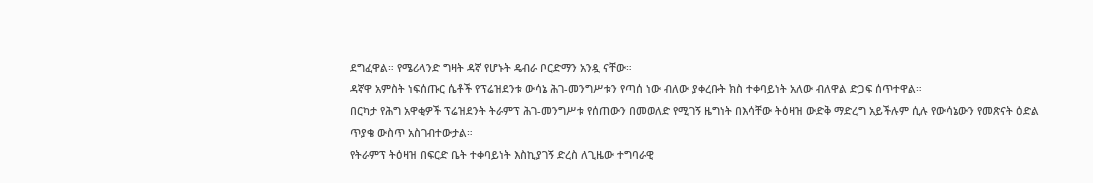ደግፈዋል። የሜሪላንድ ግዛት ዳኛ የሆኑት ዴብራ ቦርድማን አንዷ ናቸው።
ዳኛዋ አምስት ነፍሰጡር ሴቶች የፕሬዝደንቱ ውሳኔ ሕገ-መንግሥቱን የጣሰ ነው ብለው ያቀረቡት ክስ ተቀባይነት አለው ብለዋል ድጋፍ ሰጥተዋል።
በርካታ የሕግ አዋቂዎች ፕሬዝደንት ትራምፕ ሕገ-መንግሥቱ የሰጠውን በመወለድ የሚገኝ ዜግነት በእሳቸው ትዕዛዝ ውድቅ ማድረግ አይችሉም ሲሉ የውሳኔውን የመጽናት ዕድል ጥያቄ ውስጥ አስገብተውታል።
የትራምፕ ትዕዛዝ በፍርድ ቤት ተቀባይነት እስኪያገኝ ድረስ ለጊዜው ተግባራዊ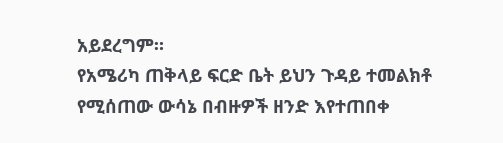አይደረግም።
የአሜሪካ ጠቅላይ ፍርድ ቤት ይህን ጉዳይ ተመልክቶ የሚሰጠው ውሳኔ በብዙዎች ዘንድ እየተጠበቀ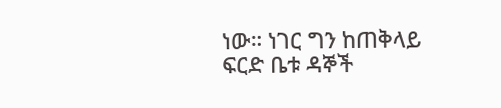ነው። ነገር ግን ከጠቅላይ ፍርድ ቤቱ ዳኞች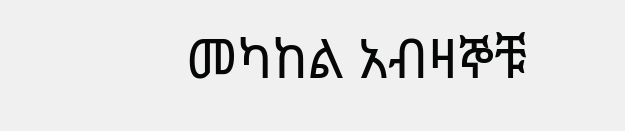መካከል አብዛኞቹ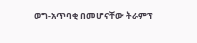ወግ-አጥባቂ በመሆናቸው ትራምፕ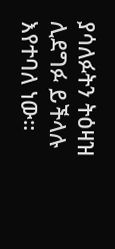ያሳለፉትን ትዕዛዝ ሊደግፉ ይችላሉ እየተባለ ነው።